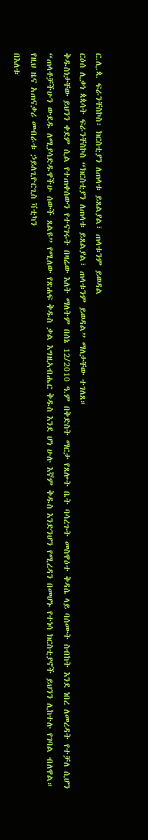ር.ሊ.ጳ. ፍራንቸስኮስ፡ ክርስቲያን ለጠላቱ ይጸልያል፣ ጠላቱንም ይወዳል
ርዕሰ ሊቃነ ጳጳሳት ፍራንቸስኮስ “ክርስቲያን ለጠላቱ ይጸልያል፣ ጠላቱንም ይወዳል” ማለታቸው ተገለጸ።
ቅዱስነታቸው ይህንን ቀደም ሲል የተጠቀሰውን የተናገሩት በዛሬው እለት ማለትም በሰኔ 12/2010 ዓ.ም በቅድስት ማርታ የጸሎት ቤት ባሳረጉት መስዋዕተ ቅዳሴ ላይ ባሰሙት ስብከት እንደ ነበረ ለመረዳት የተቻለ ሲሆን “ጠላቶቻችሁን ውደዱ ለሚያሳድዱዋችሁ ሰውች ጸልዩ” የሚለው የጽሐፍ ቅዱስ ቃል እግዚኣብሔር ቅዱስ እንደ ሆነ ሁሉ እኛም ቅዱስ እንድንሆን የሚረዳን በመሆኑ የተነሳ ክርስቲያኖች ይህንን ሊከተሉ የገባል ብለዋል።
የዚህ ዜና አጠናቃሪ መብራቱ ኃይለጊዮርጊስ ቫቲካን
በእለቱ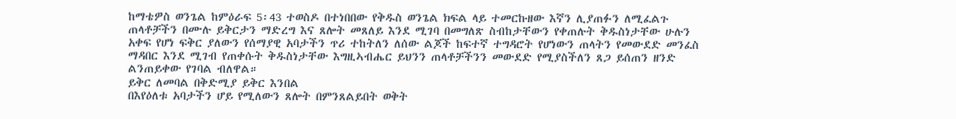ከማቴዎስ ወንጌል ከምዕራፍ 5፡43 ተወስዶ በተነበበው የቅዱስ ወንጌል ክፍል ላይ ተመርኩዘው እኛን ሊያጠፉን ለሚፈልጉ ጠላቶቻችን በሙሉ ይቅርታን ማድረግ እና ጸሎት መጸለይ እንደ ሚገባ በመግለጽ ስብከታቸውን የቀጠሉት ቅዱስነታቸው ሁሉን አቀፍ የሆነ ፍቅር ያለውን የሰማያዊ አባታችን ጥሪ ተከትለን ለሰው ልጆች ከፍተኛ ተግዳሮት የሆነውን ጠላትን የመውደድ መንፈስ ማዳበር እንደ ሚገብ የጠቀሱት ቅዱስነታቸው እግዚኣብሔር ይህንን ጠላቶቻችንን መውደድ የሚያስችለን ጸጋ ይሰጠን ዘንድ ልንጠይቀው የገባል ብለዋል።
ይቅር ለመባል በቅድሚያ ይቅር እንበል
በእየዕለቱ አባታችን ሆይ የሚለውን ጸሎት በምንጸልይበት ወቅት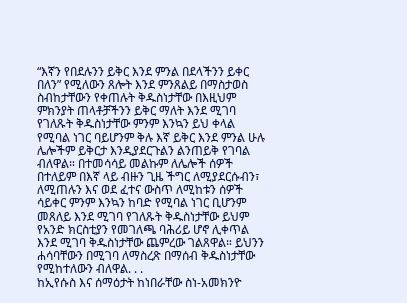“እኛን የበደሉንን ይቅር እንደ ምንል በደላችንን ይቀር በለን” የሚለውን ጸሎት እንደ ምንጸልይ በማስታወስ ስብከታቸውን የቀጠሉት ቅዱስነታቸው በእዚህም ምክንያት ጠላቶቻችንን ይቅር ማለት እንደ ሚገባ የገለጹት ቅዱስነታቸው ምንም እንኳን ይህ ቀላል የሚባል ነገር ባይሆንም ቅሉ እኛ ይቅር እንደ ምንል ሁሉ ሌሎችም ይቅርታ እንዲያደርጉልን ልንጠይቅ የገባል ብለዋል። በተመሳሳይ መልኩም ለሌሎች ሰዎች በተለይም በእኛ ላይ ብዙን ጊዜ ችግር ለሚያደርሱብን፣ ለሚጠሉን እና ወደ ፈተና ውስጥ ለሚከቱን ሰዎች ሳይቀር ምንም እንኳን ከባድ የሚባል ነገር ቢሆንም መጸለይ እንደ ሚገባ የገለጹት ቅዱስነታቸው ይህም የአንድ ክርስቲያን የመገለጫ ባሕሪይ ሆኖ ሊቀጥል እንደ ሚገባ ቅዱስነታቸው ጨምረው ገልጸዋል። ይህንን ሐሳባቸውን በሚገባ ለማስረጽ በማሰብ ቅዱስነታቸው የሚከተለውን ብለዋል. . .
ከኢየሱስ እና ሰማዕታት ከነበራቸው ስነ-አመክንዮ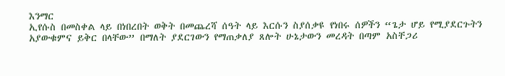እንማር
ኢየሱስ በመስቀል ላይ በነበረበት ወቅት በመጨረሻ ሰዓት ላይ እርሱን ስያሰቃዩ የነበሩ ሰዎችን “ጌታ ሆይ የሚያደርጉትን አያውቁምና ይቅር በላቸው” በማለት ያደርገውን የማጠቃለያ ጸሎት ሁኔታውን መረዳት በጣም አስቸጋሪ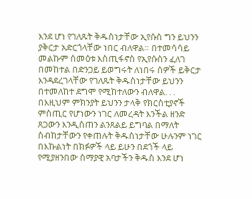እንደ ሆነ የገለጹት ቅዱስነታቸው ኢየሱስ ግን ይህንን ያቅርታ አድርጎላቸው ነበር ብለዋል። በተመሳሳይ መልኩም ሰመዕቱ እስጢፋኖስ የኢየሱስን ፈለገ በመከተል በድንጋይ ይወግሩት ለነበሩ ሰዎች ይቅርታ እንዳደረገላቸው የገለጹት ቅዱስነታቸው ይህንን በተመለከተ ደግሞ የሚከተለውን ብለዋል. . .
በእዚህም ምክንያት ይህንን ታላቅ የክርስቲያኖች ምስጢር የሆነውን ነገር ለመረዳት እንችል ዘንድ ጸጋውን እንዲሰጠን ልንጸልይ ይግባል በማለት ስብከታቸውን የቀጠሉት ቅዱስነታቸው ሁሉንም ነገር በእኩልነት በክፉዎች ላይ ይሁን በደጎች ላይ የሚያዘንበው ሰማያዊ አባታችን ቅዱስ እንደ ሆነ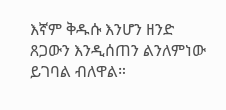እኛም ቅዱሱ እንሆን ዘንድ ጸጋውን እንዲሰጠን ልንለምነው ይገባል ብለዋል።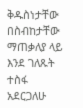ቅዱስነታቸው በስብከታቸው ማጠቃለያ ላይ እንደ ገለጹት ተስፋ አደርጋለሁ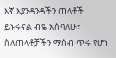እኛ እያንዳንዳችን ጠላቶች ይኑሩናል ብዬ አስባለሁ፣ ስለጠላቶቻችን ማሰብ ጥሩ የሆነ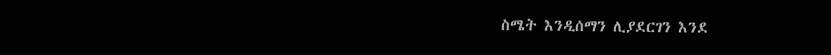ስሜት እንዲሰማን ሊያደርገን እንደ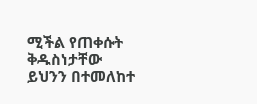ሚችል የጠቀሱት ቅዱስነታቸው ይህንን በተመለከተ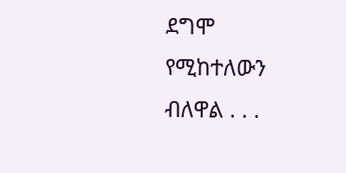ደግሞ የሚከተለውን ብለዋል . . .